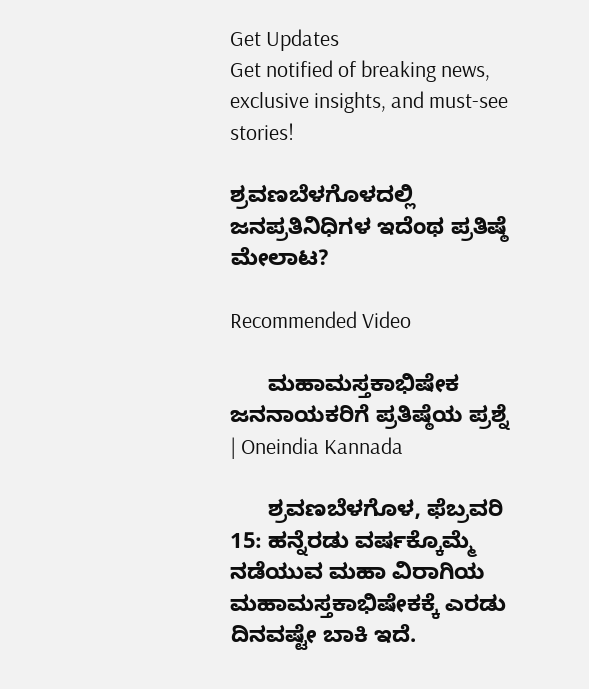Get Updates
Get notified of breaking news, exclusive insights, and must-see stories!

ಶ್ರವಣಬೆಳಗೊಳದಲ್ಲಿ ಜನಪ್ರತಿನಿಧಿಗಳ ಇದೆಂಥ ಪ್ರತಿಷ್ಠೆ ಮೇಲಾಟ?

Recommended Video

      ಮಹಾಮಸ್ತಕಾಭಿಷೇಕ ಜನನಾಯಕರಿಗೆ ಪ್ರತಿಷ್ಠೆಯ ಪ್ರಶ್ನೆ | Oneindia Kannada

      ಶ್ರವಣಬೆಳಗೊಳ, ಫೆಬ್ರವರಿ 15: ಹನ್ನೆರಡು ವರ್ಷಕ್ಕೊಮ್ಮೆ ನಡೆಯುವ ಮಹಾ ವಿರಾಗಿಯ ಮಹಾಮಸ್ತಕಾಭಿಷೇಕಕ್ಕೆ ಎರಡು ದಿನವಷ್ಟೇ ಬಾಕಿ ಇದೆ.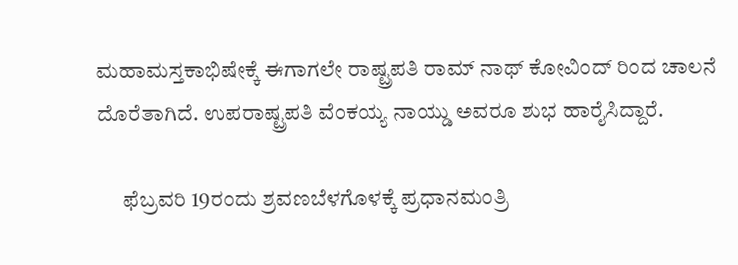ಮಹಾಮಸ್ತಕಾಭಿಷೇಕ್ಕೆ ಈಗಾಗಲೇ ರಾಷ್ಟ್ರಪತಿ ರಾಮ್ ನಾಥ್ ಕೋವಿಂದ್ ರಿಂದ ಚಾಲನೆ ದೊರೆತಾಗಿದೆ. ಉಪರಾಷ್ಟ್ರಪತಿ ವೆಂಕಯ್ಯ ನಾಯ್ಡು ಅವರೂ ಶುಭ ಹಾರೈಸಿದ್ದಾರೆ.

      ಫೆಬ್ರವರಿ 19ರಂದು ಶ್ರವಣಬೆಳಗೊಳಕ್ಕೆ ಪ್ರಧಾನಮಂತ್ರಿ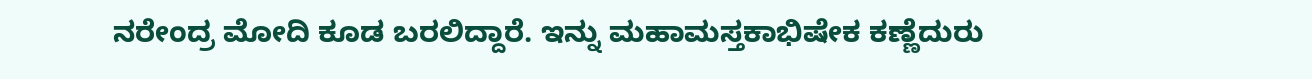ನರೇಂದ್ರ ಮೋದಿ ಕೂಡ ಬರಲಿದ್ದಾರೆ. ಇನ್ನು ಮಹಾಮಸ್ತಕಾಭಿಷೇಕ ಕಣ್ಣೆದುರು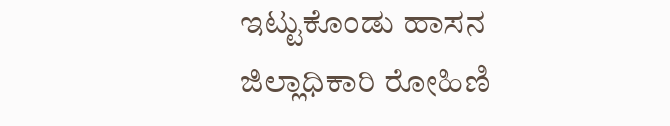ಇಟ್ಟುಕೊಂಡು ಹಾಸನ ಜಿಲ್ಲಾಧಿಕಾರಿ ರೋಹಿಣಿ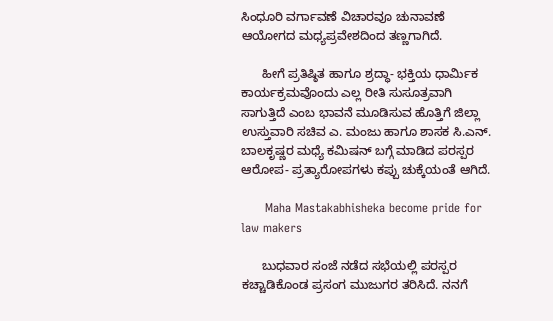ಸಿಂಧೂರಿ ವರ್ಗಾವಣೆ ವಿಚಾರವೂ ಚುನಾವಣೆ ಆಯೋಗದ ಮಧ್ಯಪ್ರವೇಶದಿಂದ ತಣ್ಣಗಾಗಿದೆ.

      ಹೀಗೆ ಪ್ರತಿಷ್ಠಿತ ಹಾಗೂ ಶ್ರದ್ಧಾ- ಭಕ್ತಿಯ ಧಾರ್ಮಿಕ ಕಾರ್ಯಕ್ರಮವೊಂದು ಎಲ್ಲ ರೀತಿ ಸುಸೂತ್ರವಾಗಿ ಸಾಗುತ್ತಿದೆ ಎಂಬ ಭಾವನೆ ಮೂಡಿಸುವ ಹೊತ್ತಿಗೆ ಜಿಲ್ಲಾ ಉಸ್ತುವಾರಿ ಸಚಿವ ಎ. ಮಂಜು ಹಾಗೂ ಶಾಸಕ ಸಿ.ಎನ್. ಬಾಲಕೃಷ್ಣರ ಮಧ್ಯೆ ಕಮಿಷನ್ ಬಗ್ಗೆ ಮಾಡಿದ ಪರಸ್ಪರ ಆರೋಪ- ಪ್ರತ್ಯಾರೋಪಗಳು ಕಪ್ಪು ಚುಕ್ಕೆಯಂತೆ ಆಗಿದೆ.

      Maha Mastakabhisheka become pride for law makers

      ಬುಧವಾರ ಸಂಜೆ ನಡೆದ ಸಭೆಯಲ್ಲಿ ಪರಸ್ಪರ ಕಚ್ಚಾಡಿಕೊಂಡ ಪ್ರಸಂಗ ಮುಜುಗರ ತರಿಸಿದೆ. ನನಗೆ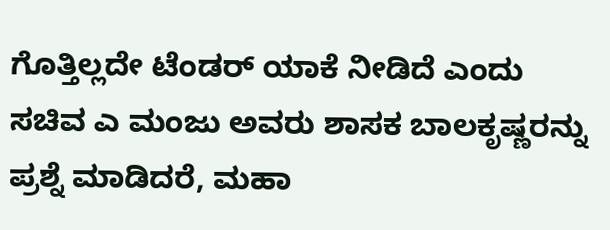ಗೊತ್ತಿಲ್ಲದೇ ಟೆಂಡರ್ ಯಾಕೆ ನೀಡಿದೆ ಎಂದು ಸಚಿವ ಎ ಮಂಜು ಅವರು ಶಾಸಕ ಬಾಲಕೃಷ್ಣರನ್ನು ಪ್ರಶ್ನೆ ಮಾಡಿದರೆ, ಮಹಾ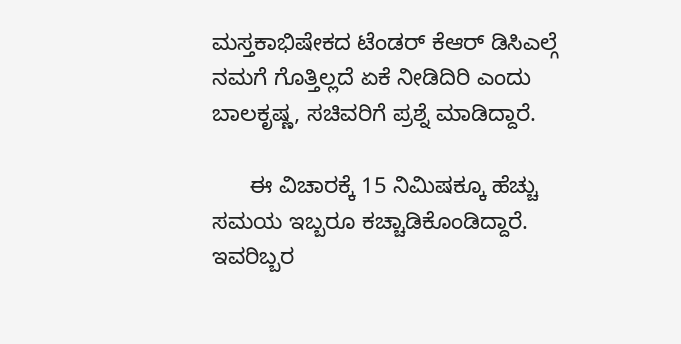ಮಸ್ತಕಾಭಿಷೇಕದ ಟೆಂಡರ್ ಕೆಆರ್ ಡಿಸಿಎಲ್ಗೆ ನಮಗೆ ಗೊತ್ತಿಲ್ಲದೆ ಏಕೆ ನೀಡಿದಿರಿ ಎಂದು ಬಾಲಕೃಷ್ಣ, ಸಚಿವರಿಗೆ ಪ್ರಶ್ನೆ ಮಾಡಿದ್ದಾರೆ.

      ಈ ವಿಚಾರಕ್ಕೆ 15 ನಿಮಿಷಕ್ಕೂ ಹೆಚ್ಚು ಸಮಯ ಇಬ್ಬರೂ ಕಚ್ಚಾಡಿಕೊಂಡಿದ್ದಾರೆ. ಇವರಿಬ್ಬರ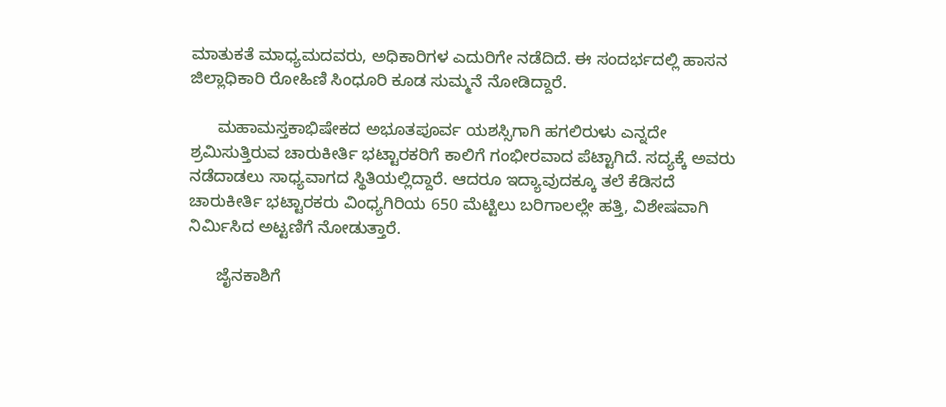ಮಾತುಕತೆ ಮಾಧ್ಯಮದವರು, ಅಧಿಕಾರಿಗಳ ಎದುರಿಗೇ ನಡೆದಿದೆ. ಈ ಸಂದರ್ಭದಲ್ಲಿ ಹಾಸನ ಜಿಲ್ಲಾಧಿಕಾರಿ ರೋಹಿಣಿ ಸಿಂಧೂರಿ ಕೂಡ ಸುಮ್ಮನೆ ನೋಡಿದ್ದಾರೆ.

      ಮಹಾಮಸ್ತಕಾಭಿಷೇಕದ ಅಭೂತಪೂರ್ವ ಯಶಸ್ಸಿಗಾಗಿ ಹಗಲಿರುಳು ಎನ್ನದೇ ಶ್ರಮಿಸುತ್ತಿರುವ ಚಾರುಕೀರ್ತಿ ಭಟ್ಟಾರಕರಿಗೆ ಕಾಲಿಗೆ ಗಂಭೀರವಾದ ಪೆಟ್ಟಾಗಿದೆ. ಸದ್ಯಕ್ಕೆ ಅವರು ನಡೆದಾಡಲು ಸಾಧ್ಯವಾಗದ ಸ್ಥಿತಿಯಲ್ಲಿದ್ದಾರೆ. ಆದರೂ ಇದ್ಯಾವುದಕ್ಕೂ ತಲೆ ಕೆಡಿಸದೆ ಚಾರುಕೀರ್ತಿ ಭಟ್ಟಾರಕರು ವಿಂಧ್ಯಗಿರಿಯ 650 ಮೆಟ್ಟಿಲು ಬರಿಗಾಲಲ್ಲೇ ಹತ್ತಿ, ವಿಶೇಷವಾಗಿ ನಿರ್ಮಿಸಿದ ಅಟ್ಟಣಿಗೆ ನೋಡುತ್ತಾರೆ.

      ಜೈನಕಾಶಿಗೆ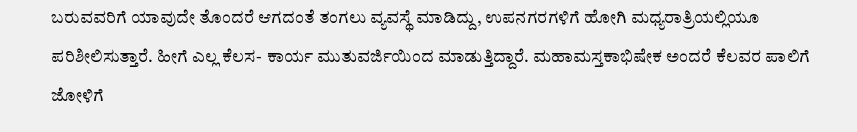ಬರುವವರಿಗೆ ಯಾವುದೇ ತೊಂದರೆ ಆಗದಂತೆ ತಂಗಲು ವ್ಯವಸ್ಥೆ ಮಾಡಿದ್ದು, ಉಪನಗರಗಳಿಗೆ ಹೋಗಿ ಮಧ್ಯರಾತ್ರಿಯಲ್ಲಿಯೂ ಪರಿಶೀಲಿಸುತ್ತಾರೆ. ಹೀಗೆ ಎಲ್ಲ ಕೆಲಸ- ಕಾರ್ಯ ಮುತುವರ್ಜಿಯಿಂದ ಮಾಡುತ್ತಿದ್ದಾರೆ. ಮಹಾಮಸ್ತಕಾಭಿಷೇಕ ಅಂದರೆ ಕೆಲವರ ಪಾಲಿಗೆ ಜೋಳಿಗೆ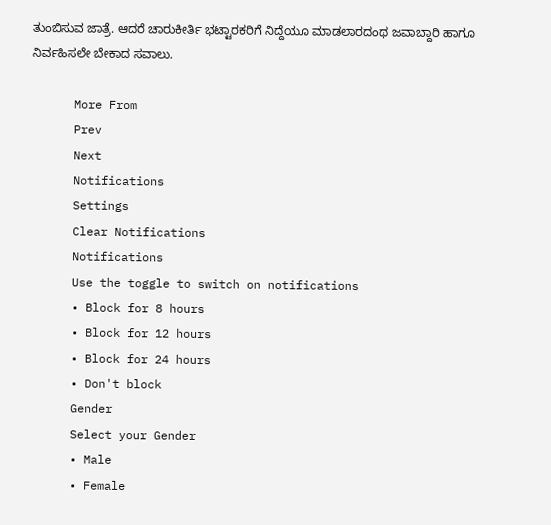ತುಂಬಿಸುವ ಜಾತ್ರೆ. ಆದರೆ ಚಾರುಕೀರ್ತಿ ಭಟ್ಟಾರಕರಿಗೆ ನಿದ್ದೆಯೂ ಮಾಡಲಾರದಂಥ ಜವಾಬ್ದಾರಿ ಹಾಗೂ ನಿರ್ವಹಿಸಲೇ ಬೇಕಾದ ಸವಾಲು.

      More From
      Prev
      Next
      Notifications
      Settings
      Clear Notifications
      Notifications
      Use the toggle to switch on notifications
      • Block for 8 hours
      • Block for 12 hours
      • Block for 24 hours
      • Don't block
      Gender
      Select your Gender
      • Male
      • Female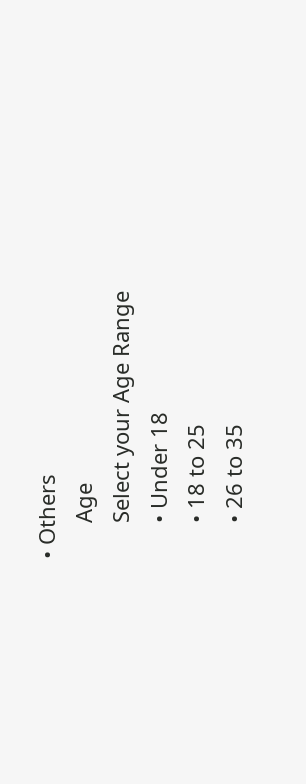• Others
      Age
      Select your Age Range
      • Under 18
      • 18 to 25
      • 26 to 35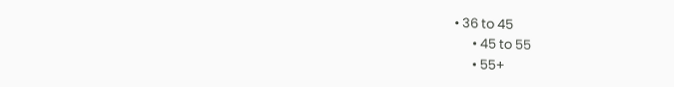• 36 to 45
      • 45 to 55
      • 55+